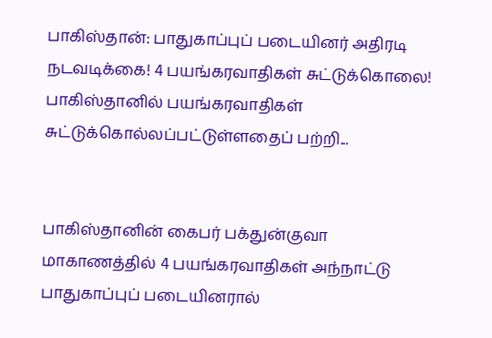பாகிஸ்தான்: பாதுகாப்புப் படையினர் அதிரடி நடவடிக்கை! 4 பயங்கரவாதிகள் சுட்டுக்கொலை!
பாகிஸ்தானில் பயங்கரவாதிகள் சுட்டுக்கொல்லப்பட்டுள்ளதைப் பற்றி...


பாகிஸ்தானின் கைபர் பக்துன்குவா மாகாணத்தில் 4 பயங்கரவாதிகள் அந்நாட்டு பாதுகாப்புப் படையினரால்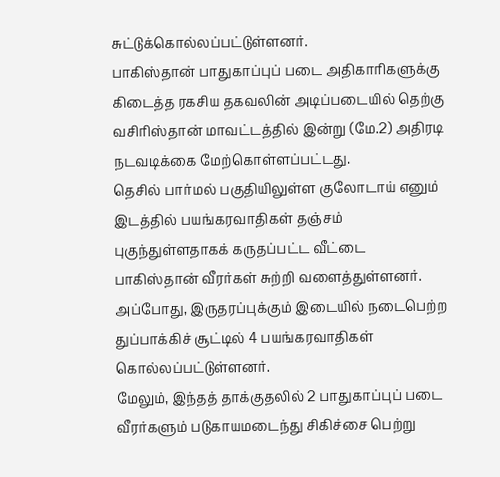சுட்டுக்கொல்லப்பட்டுள்ளனர்.
பாகிஸ்தான் பாதுகாப்புப் படை அதிகாரிகளுக்கு கிடைத்த ரகசிய தகவலின் அடிப்படையில் தெற்கு வசிரிஸ்தான் மாவட்டத்தில் இன்று (மே.2) அதிரடி நடவடிக்கை மேற்கொள்ளப்பட்டது.
தெசில் பார்மல் பகுதியிலுள்ள குலோடாய் எனும் இடத்தில் பயங்கரவாதிகள் தஞ்சம் புகுந்துள்ளதாகக் கருதப்பட்ட வீட்டை பாகிஸ்தான் வீரர்கள் சுற்றி வளைத்துள்ளனர். அப்போது, இருதரப்புக்கும் இடையில் நடைபெற்ற துப்பாக்கிச் சூட்டில் 4 பயங்கரவாதிகள் கொல்லப்பட்டுள்ளனர்.
மேலும், இந்தத் தாக்குதலில் 2 பாதுகாப்புப் படை வீரர்களும் படுகாயமடைந்து சிகிச்சை பெற்று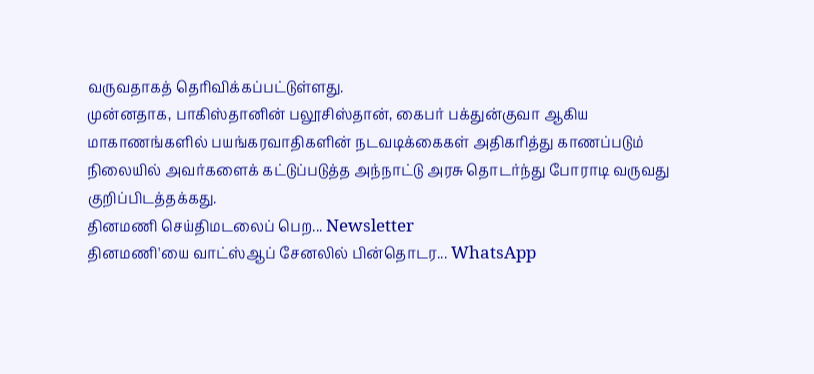வருவதாகத் தெரிவிக்கப்பட்டுள்ளது.
முன்னதாக, பாகிஸ்தானின் பலூசிஸ்தான், கைபர் பக்துன்குவா ஆகிய மாகாணங்களில் பயங்கரவாதிகளின் நடவடிக்கைகள் அதிகரித்து காணப்படும் நிலையில் அவர்களைக் கட்டுப்படுத்த அந்நாட்டு அரசு தொடர்ந்து போராடி வருவது குறிப்பிடத்தக்கது.
தினமணி செய்திமடலைப் பெற... Newsletter
தினமணி'யை வாட்ஸ்ஆப் சேனலில் பின்தொடர... WhatsApp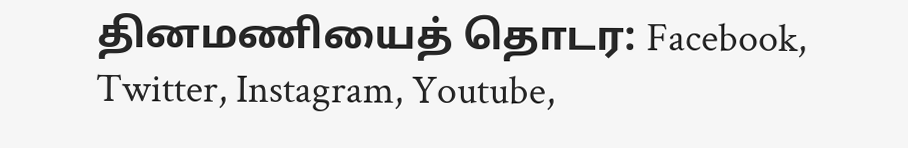தினமணியைத் தொடர: Facebook, Twitter, Instagram, Youtube,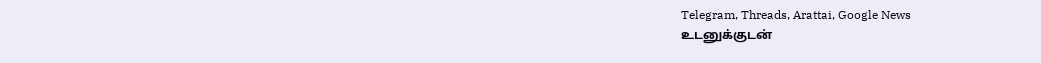Telegram, Threads, Arattai, Google News
உடனுக்குடன்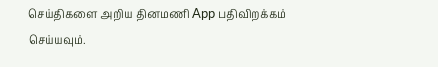செய்திகளை அறிய தினமணி App பதிவிறக்கம் செய்யவும்.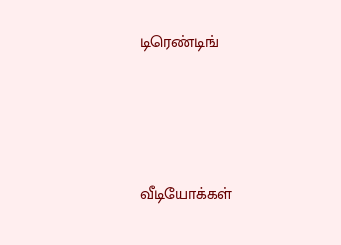டிரெண்டிங்




வீடியோக்கள்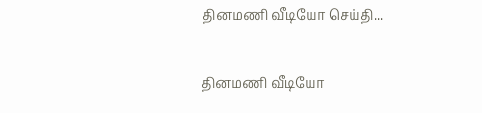தினமணி வீடியோ செய்தி...

தினமணி வீடியோ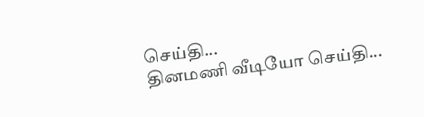செய்தி...
தினமணி வீடியோ செய்தி...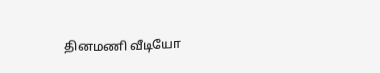தினமணி வீடியோ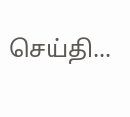செய்தி...